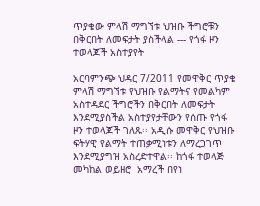ጥያቄው ምላሽ ማግኘቱ ህዝቡ ችግሮቹን በቅርበት ለመፍታት ያስችላል --- የጎፋ ዞን ተወላጆች አስተያየት

አርባምንጭ ህዳር 7/2011 የመዋቅር ጥያቄ ምላሽ ማግኘቱ የህዝቡ የልማትና የመልካም አስተዳደር ችግሮችን በቅርበት ለመፍታት እንደሚያስችል አስተያየታቸውን የሰጡ የጎፋ ዞን ተወላጆች ገለጹ፡፡ አዲሱ መዋቅር የህዝቡ ፍትሃዊ የልማት ተጠቃሚነቱን ለማረጋገጥ እንደሚያግዝ አስረድተዋል፡፡ ከጎፋ ተወላጅ መካከል ወይዘሮ  አማረች በየነ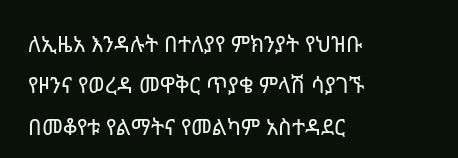ለኢዜአ እንዳሉት በተለያየ ምክንያት የህዝቡ የዞንና የወረዳ መዋቅር ጥያቄ ምላሽ ሳያገኙ በመቆየቱ የልማትና የመልካም አስተዳደር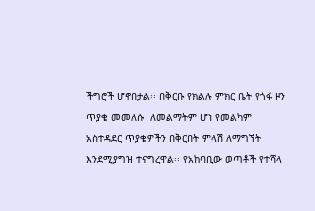ችግሮች ሆኖበታል፡፡ በቅርቡ የክልሉ ምክር ቤት የጎፋ ዞን ጥያቄ መመለሱ  ለመልማትም ሆነ የመልካም አስተዳደር ጥያቄዎችን በቅርበት ምላሽ ለማግኘት እንደሚያግዝ ተናግረዋል፡፡ የአከባቢው ወጣቶች የተሻላ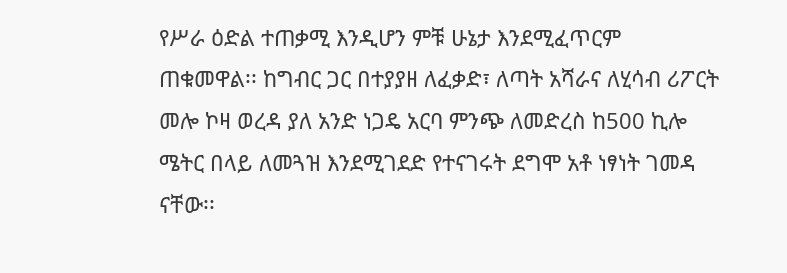የሥራ ዕድል ተጠቃሚ እንዲሆን ምቹ ሁኔታ እንደሚፈጥርም  ጠቁመዋል፡፡ ከግብር ጋር በተያያዘ ለፈቃድ፣ ለጣት አሻራና ለሂሳብ ሪፖርት መሎ ኮዛ ወረዳ ያለ አንድ ነጋዴ አርባ ምንጭ ለመድረስ ከ500 ኪሎ ሜትር በላይ ለመጓዝ እንደሚገደድ የተናገሩት ደግሞ አቶ ነፃነት ገመዳ ናቸው፡፡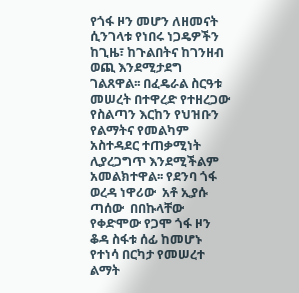የጎፋ ዞን መሆን ለዘመናት ሲንገላቱ የነበሩ ነጋዴዎችን ከጊዜ፣ ከጉልበትና ከገንዘብ ወጪ እንደሚታደግ ገልጸዋል፡፡ በፈዴራል ስርዓቱ መሠረት በተዋረድ የተዘረጋው የስልጣን እርከን የህዝቡን የልማትና የመልካም አስተዳደር ተጠቃሚነት ሊያረጋግጥ እንደሚችልም አመልክተዋል፡፡ የደንባ ጎፋ ወረዳ ነዋሪው  አቶ ኢያሱ ጣሰው  በበኩላቸው የቀድሞው የጋሞ ጎፋ ዞን ቆዳ ስፋቱ ሰፊ ከመሆኑ የተነሳ በርካታ የመሠረተ ልማት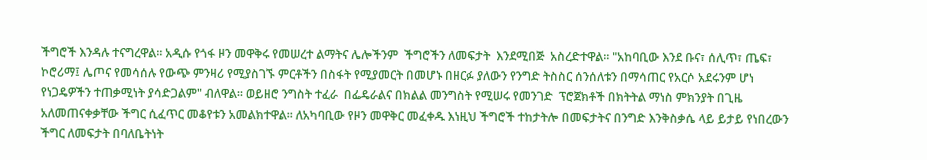ችግሮች እንዳሉ ተናግረዋል፡፡ አዲሱ የጎፋ ዞን መዋቅሩ የመሠረተ ልማትና ሌሎችንም  ችግሮችን ለመፍታት  እንደሚበጅ  አስረድተዋል፡፡ "አከባቢው እንደ ቡና፣ ሰሊጥ፣ ጤፍ፣ ኮሮሪማ፤ ሌጦና የመሳሰሉ የውጭ ምንዛሪ የሚያስገኙ ምርቶችን በስፋት የሚያመርት በመሆኑ በዘርፉ ያለውን የንግድ ትስስር ሰንሰለቱን በማሳጠር የአርሶ አደሩንም ሆነ የነጋዴዎችን ተጠቃሚነት ያሳድጋልም" ብለዋል፡፡ ወይዘሮ ንግስት ተፈራ  በፌዴራልና በክልል መንግስት የሚሠሩ የመንገድ  ፕሮጀክቶች በክትትል ማነስ ምክንያት በጊዜ አለመጠናቀቃቸው ችግር ሲፈጥር መቆየቱን አመልክተዋል፡፡ ለአካባቢው የዞን መዋቅር መፈቀዱ እነዚህ ችግሮች ተከታትሎ በመፍታትና በንግድ እንቅስቃሴ ላይ ይታይ የነበረውን ችግር ለመፍታት በባለቤትነት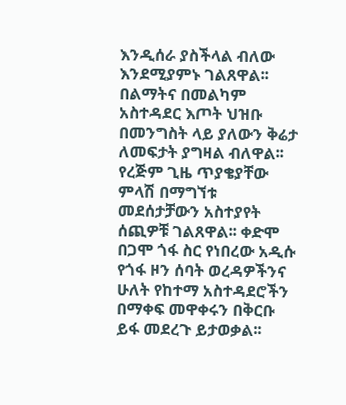እንዲሰራ ያስችላል ብለው እንደሚያምኑ ገልጸዋል፡፡ በልማትና በመልካም አስተዳደር እጦት ህዝቡ በመንግስት ላይ ያለውን ቅሬታ ለመፍታት ያግዛል ብለዋል፡፡ የረጅም ጊዜ ጥያቄያቸው ምላሽ በማግኘቱ መደሰታቻውን አስተያየት ሰጪዎቹ ገልጸዋል፡፡ ቀድሞ በጋሞ ጎፋ ስር የነበረው አዲሱ የጎፋ ዞን ሰባት ወረዳዎችንና ሁለት የከተማ አስተዳደሮችን በማቀፍ መዋቀሩን በቅርቡ ይፋ መደረጉ ይታወቃል፡፡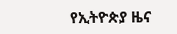የኢትዮጵያ ዜና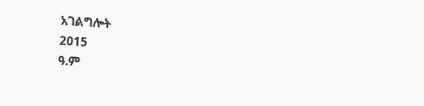አገልግሎት
2015
ዓ.ም